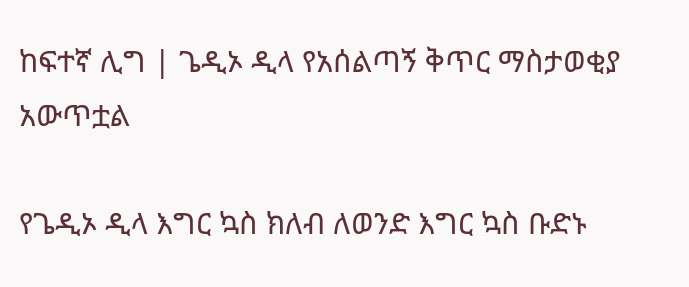ከፍተኛ ሊግ | ጌዲኦ ዲላ የአሰልጣኝ ቅጥር ማስታወቂያ አውጥቷል

የጌዲኦ ዲላ እግር ኳስ ክለብ ለወንድ እግር ኳስ ቡድኑ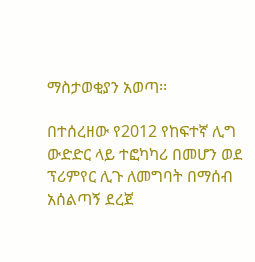ማስታወቂያን አወጣ፡፡

በተሰረዘው የ2012 የከፍተኛ ሊግ ውድድር ላይ ተፎካካሪ በመሆን ወደ ፕሪምየር ሊጉ ለመግባት በማሰብ አሰልጣኝ ደረጀ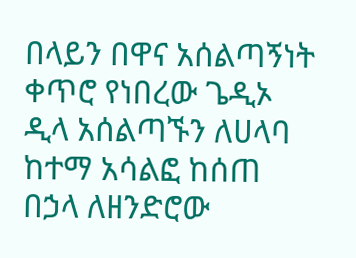በላይን በዋና አሰልጣኝነት ቀጥሮ የነበረው ጌዲኦ ዲላ አሰልጣኙን ለሀላባ ከተማ አሳልፎ ከሰጠ በኃላ ለዘንድሮው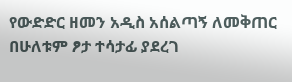የውድድር ዘመን አዲስ አሰልጣኝ ለመቅጠር በሁለቱም ፆታ ተሳታፊ ያደረገ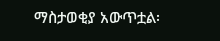ማስታወቂያ አውጥቷል፡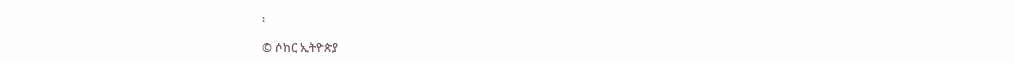፡

© ሶከር ኢትዮጵያ